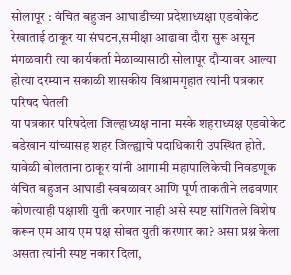सोलापूर : वंचित बहुजन आघाडीच्या प्रदेशाध्यक्षा एडवोकेट रेखाताई ठाकूर या संघटन,समीक्षा आढावा दौरा सुरू असून मंगळवारी त्या कार्यकर्ता मेळाव्यासाठी सोलापूर दौऱ्यावर आल्या होत्या दरम्यान सकाळी शासकीय विश्रामगृहात त्यांनी पत्रकार परिषद घेतली
या पत्रकार परिषदेला जिल्हाध्यक्ष नाना मस्के शहराध्यक्ष एडवोकेट बडेखान यांच्यासह शहर जिल्ह्याचे पदाधिकारी उपस्थित होते. यावेळी बोलताना ठाकूर यांनी आगामी महापालिकेची निवडणूक वंचित बहुजन आघाडी स्वबळावर आणि पूर्ण ताकतीने लढवणार कोणत्याही पक्षाशी युती करणार नाही असे स्पष्ट सांगितले विशेष करून एम आय एम पक्ष सोबत युती करणार का? असा प्रश्न केला असता त्यांनी स्पष्ट नकार दिला,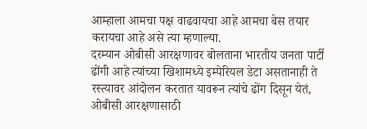आम्हाला आमचा पक्ष वाढवायचा आहे आमचा बेस तयार करायचा आहे असे त्या म्हणाल्या.
दरम्यान ओबीसी आरक्षणावर बोलताना भारतीय जनता पार्टी ढोंगी आहे त्यांच्या खिशामध्ये इम्पेरियल डेटा असतानाही ते रस्त्यावर आंदोलन करतात यावरून त्यांचे ढोंग दिसून येतं, ओबीसी आरक्षणासाठी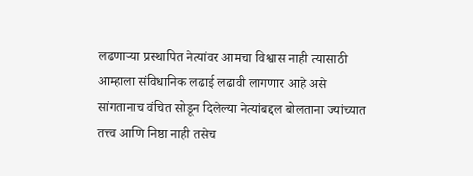लढणाऱ्या प्रस्थापित नेत्यांवर आमचा विश्वास नाही त्यासाठी आम्हाला संविधानिक लढाई लढावी लागणार आहे असे सांगतानाच वंचित सोडून दिलेल्या नेत्यांबद्दल बोलताना ज्यांच्यात तत्त्व आणि निष्ठा नाही तसेच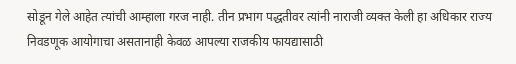सोडून गेले आहेत त्यांची आम्हाला गरज नाही. तीन प्रभाग पद्धतीवर त्यांनी नाराजी व्यक्त केली हा अधिकार राज्य निवडणूक आयोगाचा असतानाही केवळ आपल्या राजकीय फायद्यासाठी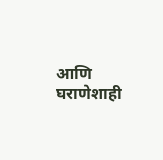आणि घराणेशाही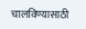चालविण्यासाठी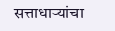सत्ताधाऱ्यांचा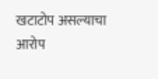खटाटोप असल्याचा आरोप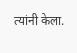त्यांनी केला.